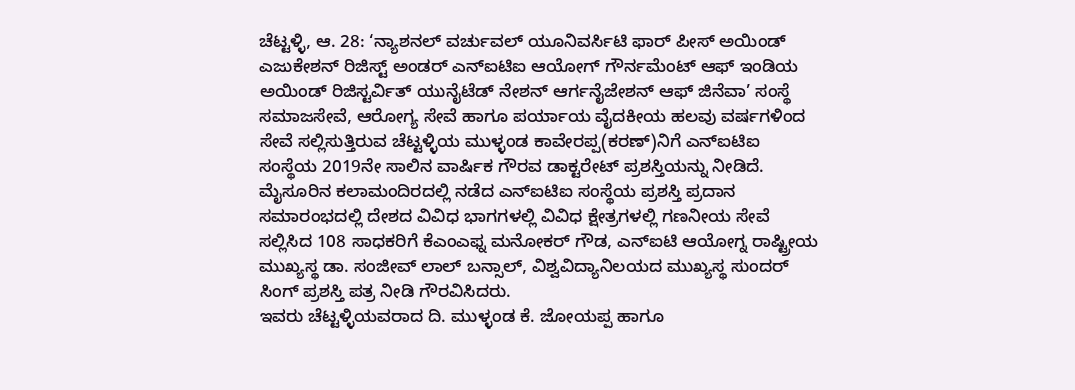ಚೆಟ್ಟಳ್ಳಿ, ಆ. 28: ‘ನ್ಯಾಶನಲ್ ವರ್ಚುವಲ್ ಯೂನಿವರ್ಸಿಟಿ ಫಾರ್ ಪೀಸ್ ಅಯಿಂಡ್ ಎಜುಕೇಶನ್ ರಿಜಿಸ್ಟ್ ಅಂಡರ್ ಎನ್ಐಟಿಐ ಆಯೋಗ್ ಗೌರ್ನಮೆಂಟ್ ಆಫ್ ಇಂಡಿಯ ಅಯಿಂಡ್ ರಿಜಿಸ್ಟರ್ವಿತ್ ಯುನೈಟೆಡ್ ನೇಶನ್ ಆರ್ಗನೈಜೇಶನ್ ಆಫ್ ಜಿನೆವಾ’ ಸಂಸ್ಥೆ ಸಮಾಜಸೇವೆ, ಆರೋಗ್ಯ ಸೇವೆ ಹಾಗೂ ಪರ್ಯಾಯ ವೈದಕೀಯ ಹಲವು ವರ್ಷಗಳಿಂದ ಸೇವೆ ಸಲ್ಲಿಸುತ್ತಿರುವ ಚೆಟ್ಟಳ್ಳಿಯ ಮುಳ್ಳಂಡ ಕಾವೇರಪ್ಪ(ಕರಣ್)ನಿಗೆ ಎನ್ಐಟಿಐ ಸಂಸ್ಥೆಯ 2019ನೇ ಸಾಲಿನ ವಾರ್ಷಿಕ ಗೌರವ ಡಾಕ್ಟರೇಟ್ ಪ್ರಶಸ್ತಿಯನ್ನು ನೀಡಿದೆ.
ಮೈಸೂರಿನ ಕಲಾಮಂದಿರದಲ್ಲಿ ನಡೆದ ಎನ್ಐಟಿಐ ಸಂಸ್ಥೆಯ ಪ್ರಶಸ್ತಿ ಪ್ರದಾನ ಸಮಾರಂಭದಲ್ಲಿ ದೇಶದ ವಿವಿಧ ಭಾಗಗಳಲ್ಲಿ ವಿವಿಧ ಕ್ಷೇತ್ರಗಳಲ್ಲಿ ಗಣನೀಯ ಸೇವೆ ಸಲ್ಲಿಸಿದ 108 ಸಾಧಕರಿಗೆ ಕೆಎಂಎಫ್ನ ಮನೋಕರ್ ಗೌಡ, ಎನ್ಐಟಿ ಆಯೋಗ್ನ ರಾಷ್ಟ್ರೀಯ ಮುಖ್ಯಸ್ಥ ಡಾ. ಸಂಜೀವ್ ಲಾಲ್ ಬನ್ಸಾಲ್, ವಿಶ್ವವಿದ್ಯಾನಿಲಯದ ಮುಖ್ಯಸ್ಥ ಸುಂದರ್ ಸಿಂಗ್ ಪ್ರಶಸ್ತಿ ಪತ್ರ ನೀಡಿ ಗೌರವಿಸಿದರು.
ಇವರು ಚೆಟ್ಟಳ್ಳಿಯವರಾದ ದಿ. ಮುಳ್ಳಂಡ ಕೆ. ಜೋಯಪ್ಪ ಹಾಗೂ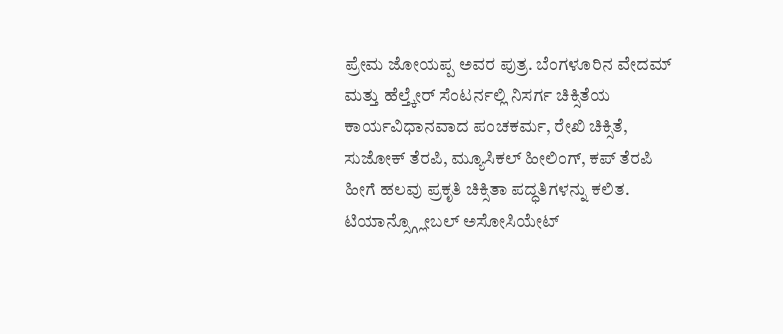ಪ್ರೇಮ ಜೋಯಪ್ಪ ಅವರ ಪುತ್ರ. ಬೆಂಗಳೂರಿನ ವೇದಮ್ ಮತ್ತು ಹೆಲ್ತ್ಕೇರ್ ಸೆಂಟರ್ನಲ್ಲಿ ನಿಸರ್ಗ ಚಿಕ್ಸಿತೆಯ ಕಾರ್ಯವಿಧಾನವಾದ ಪಂಚಕರ್ಮ, ರೇಖಿ ಚಿಕ್ಸಿತೆ, ಸುಜೋಕ್ ತೆರಪಿ, ಮ್ಯೂಸಿಕಲ್ ಹೀಲಿಂಗ್, ಕಪ್ ತೆರಪಿ ಹೀಗೆ ಹಲವು ಪ್ರಕೃತಿ ಚಿಕ್ಸಿತಾ ಪದ್ಧತಿಗಳನ್ನು ಕಲಿತ. ಟಿಯಾನ್ಸ್ಗ್ಲೋಬಲ್ ಅಸೋಸಿಯೇಟ್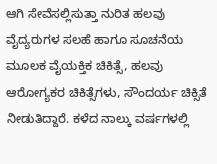ಆಗಿ ಸೇವೆಸಲ್ಲಿಸುತ್ತಾ ನುರಿತ ಹಲವು ವೈದ್ಯರುಗಳ ಸಲಹೆ ಹಾಗೂ ಸೂಚನೆಯ ಮೂಲಕ ವೈಯಕ್ತಿಕ ಚಿಕಿತ್ಸೆ, ಹಲವು ಆರೋಗ್ಯಕರ ಚಿಕಿತ್ಸೆಗಳು, ಸೌಂದರ್ಯ ಚಿಕ್ಸಿತೆ ನೀಡುತಿದ್ದಾರೆ. ಕಳೆದ ನಾಲ್ಕು ವರ್ಷಗಳಲ್ಲಿ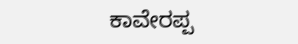ಕಾವೇರಪ್ಪ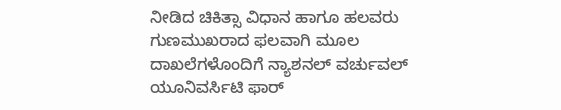ನೀಡಿದ ಚಿಕಿತ್ಸಾ ವಿಧಾನ ಹಾಗೂ ಹಲವರು ಗುಣಮುಖರಾದ ಫಲವಾಗಿ ಮೂಲ ದಾಖಲೆಗಳೊಂದಿಗೆ ನ್ಯಾಶನಲ್ ವರ್ಚುವಲ್ ಯೂನಿವರ್ಸಿಟಿ ಫಾರ್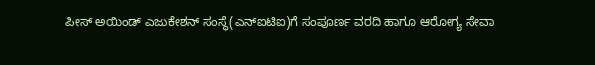ಪೀಸ್ ಅಯಿಂಡ್ ಎಜುಕೇಶನ್ ಸಂಸ್ಥೆ(ಎನ್ಐಟಿಐ)ಗೆ ಸಂಪೂರ್ಣ ವರದಿ ಹಾಗೂ ಆರೋಗ್ಯ ಸೇವಾ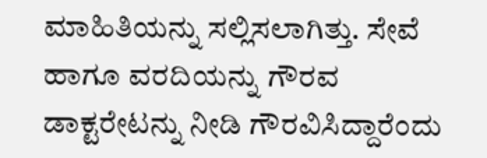ಮಾಹಿತಿಯನ್ನು ಸಲ್ಲಿಸಲಾಗಿತ್ತು. ಸೇವೆ ಹಾಗೂ ವರದಿಯನ್ನು ಗೌರವ ಡಾಕ್ಟರೇಟನ್ನು ನೀಡಿ ಗೌರವಿಸಿದ್ದಾರೆಂದು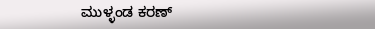ಮುಳ್ಳಂಡ ಕರಣ್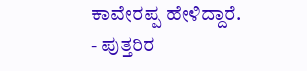ಕಾವೇರಪ್ಪ ಹೇಳಿದ್ದಾರೆ.
- ಪುತ್ತರಿರ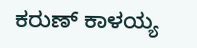ಕರುಣ್ ಕಾಳಯ್ಯ